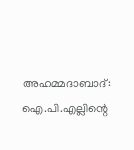അഹമ്മദാബാദ്: ഐ.പി.എല്ലിന്റെ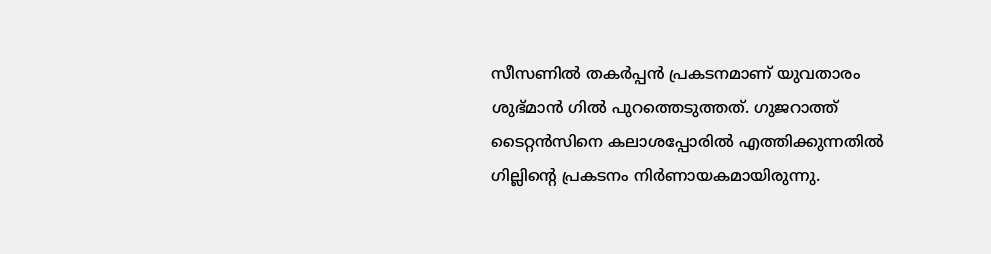സീസണില്‍ തകര്‍പ്പന്‍ പ്രകടനമാണ് യുവതാരം ശുഭ്മാന്‍ ഗില്‍ പുറത്തെടുത്തത്. ഗുജറാത്ത് ടൈറ്റന്‍സിനെ കലാശപ്പോരില്‍ എത്തിക്കുന്നതില്‍ ഗില്ലിന്റെ പ്രകടനം നിര്‍ണായകമായിരുന്നു.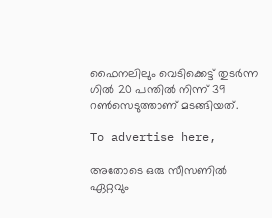ഫൈനലിലും വെടിക്കെട്ട് തുടര്‍ന്ന ഗില്‍ 20 പന്തില്‍ നിന്ന് 39 റണ്‍സെടുത്താണ് മടങ്ങിയത്.

To advertise here,

അതോടെ ഒരു സീസണില്‍ ഏറ്റവും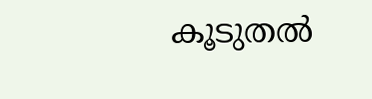കൂടുതല്‍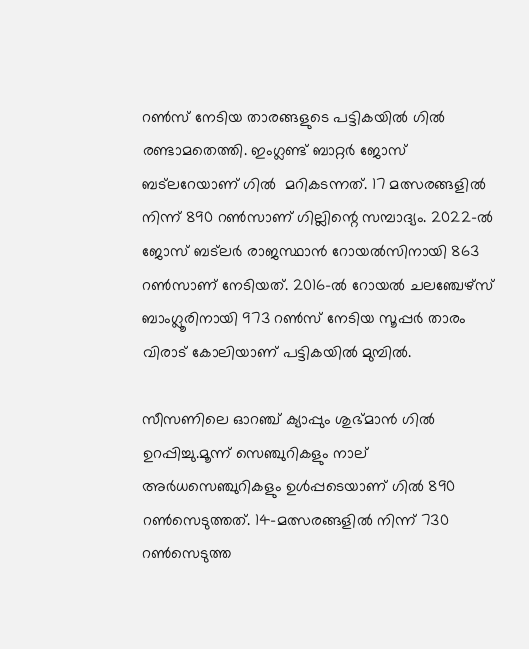റണ്‍സ് നേടിയ താരങ്ങളുടെ പട്ടികയില്‍ ഗില്‍ രണ്ടാമതെത്തി. ഇംഗ്ലണ്ട് ബാറ്റര്‍ ജോസ് ബട്‌ലറേയാണ് ഗില്‍  മറികടന്നത്. 17 മത്സരങ്ങളില്‍ നിന്ന് 890 റണ്‍സാണ് ഗില്ലിന്റെ സമ്പാദ്യം. 2022-ല്‍ ജോസ് ബട്‌ലര്‍ രാജസ്ഥാന്‍ റോയല്‍സിനായി 863 റണ്‍സാണ് നേടിയത്. 2016-ല്‍ റോയല്‍ ചലഞ്ചേഴ്‌സ് ബാംഗ്ലൂരിനായി 973 റണ്‍സ് നേടിയ സൂപ്പര്‍ താരം വിരാട് കോലിയാണ് പട്ടികയില്‍ മുമ്പില്‍.

സീസണിലെ ഓറഞ്ച് ക്യാപ്പും ശുഭ്മാന്‍ ഗില്‍ ഉറപ്പിച്ചു.മൂന്ന് സെഞ്ചുറികളും നാല് അര്‍ധസെഞ്ചുറികളും ഉള്‍പ്പടെയാണ് ഗില്‍ 890 റണ്‍സെടുത്തത്. 14-മത്സരങ്ങളില്‍ നിന്ന് 730 റണ്‍സെടുത്ത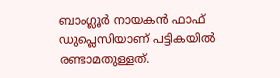ബാംഗ്ലൂര്‍ നായകന്‍ ഫാഫ് ഡുപ്ലെസിയാണ് പട്ടികയില്‍ രണ്ടാമതുള്ളത്.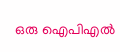ഒരു ഐപിഎല്‍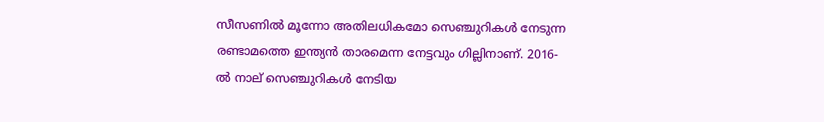സീസണില്‍ മൂന്നോ അതിലധികമോ സെഞ്ചുറികള്‍ നേടുന്ന രണ്ടാമത്തെ ഇന്ത്യന്‍ താരമെന്ന നേട്ടവും ഗില്ലിനാണ്. 2016-ല്‍ നാല് സെഞ്ചുറികള്‍ നേടിയ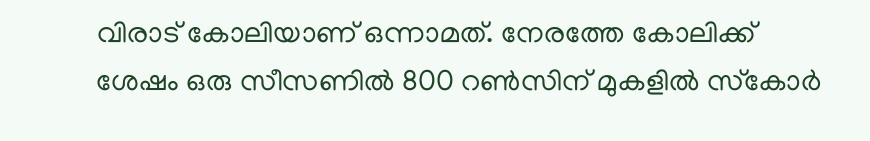വിരാട് കോലിയാണ് ഒന്നാമത്. നേരത്തേ കോലിക്ക് ശേഷം ഒരു സീസണില്‍ 800 റണ്‍സിന് മുകളില്‍ സ്‌കോര്‍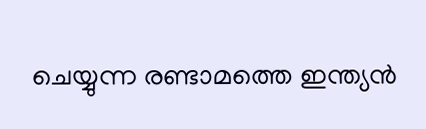ചെയ്യുന്ന രണ്ടാമത്തെ ഇന്ത്യന്‍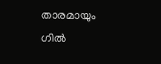താരമായും ഗില്‍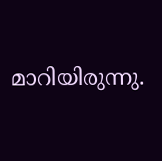മാറിയിരുന്നു.